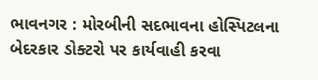ભાવનગર : મોરબીની સદભાવના હોસ્પિટલના બેદરકાર ડોક્ટરો પર કાર્યવાહી કરવા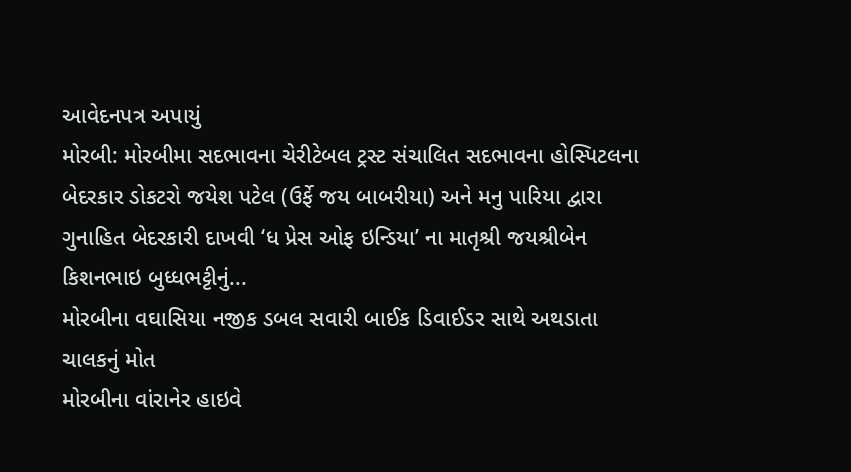આવેદનપત્ર અપાયું
મોરબી: મોરબીમા સદભાવના ચેરીટેબલ ટ્રસ્ટ સંચાલિત સદભાવના હોસ્પિટલના બેદરકાર ડોકટરો જયેશ પટેલ (ઉર્ફે જય બાબરીયા) અને મનુ પારિયા દ્વારા ગુનાહિત બેદરકારી દાખવી ‘ધ પ્રેસ ઓફ ઇન્ડિયા’ ના માતૃશ્રી જયશ્રીબેન કિશનભાઇ બુધ્ધભટ્ટીનું...
મોરબીના વઘાસિયા નજીક ડબલ સવારી બાઈક ડિવાઈડર સાથે અથડાતા ચાલકનું મોત
મોરબીના વાંરાનેર હાઇવે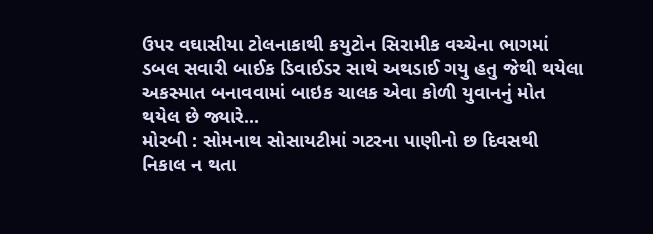ઉપર વઘાસીયા ટોલનાકાથી કયુટોન સિરામીક વચ્ચેના ભાગમાં ડબલ સવારી બાઈક ડિવાઈડર સાથે અથડાઈ ગયુ હતુ જેથી થયેલા અકસ્માત બનાવવામાં બાઇક ચાલક એવા કોળી યુવાનનું મોત થયેલ છે જ્યારે...
મોરબી : સોમનાથ સોસાયટીમાં ગટરના પાણીનો છ દિવસથી નિકાલ ન થતા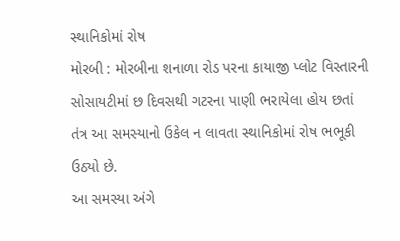સ્થાનિકોમાં રોષ
મોરબી : મોરબીના શનાળા રોડ પરના કાયાજી પ્લોટ વિસ્તારની સોસાયટીમાં છ દિવસથી ગટરના પાણી ભરાયેલા હોય છતાં તંત્ર આ સમસ્યાનો ઉકેલ ન લાવતા સ્થાનિકોમાં રોષ ભભૂકી ઉઠ્યો છે.
આ સમસ્યા અંગે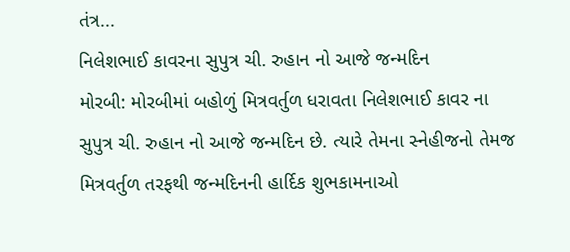તંત્ર...
નિલેશભાઈ કાવરના સુપુત્ર ચી. રુહાન નો આજે જન્મદિન
મોરબી: મોરબીમાં બહોળું મિત્રવર્તુળ ધરાવતા નિલેશભાઈ કાવર ના સુપુત્ર ચી. રુહાન નો આજે જન્મદિન છે. ત્યારે તેમના સ્નેહીજનો તેમજ મિત્રવર્તુળ તરફથી જન્મદિનની હાર્દિક શુભકામનાઓ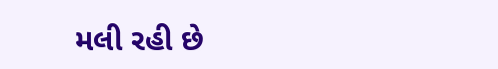મલી રહી છે